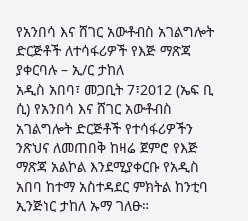የአንበሳ እና ሸገር አውቶብስ አገልግሎት ድርጅቶች ለተሳፋሪዎች የእጅ ማጽጃ ያቀርባሉ – ኢ/ር ታከለ
አዲስ አበባ፣ መጋቢት 7፣2012 (ኤፍ ቢ ሲ) የአንበሳ እና ሸገር አውቶብስ አገልግሎት ድርጅቶች የተሳፋሪዎችን ንጽህና ለመጠበቅ ከዛሬ ጀምሮ የእጅ ማጽጃ አልኮል እንደሚያቀርቡ የአዲስ አበባ ከተማ አስተዳደር ምክትል ከንቲባ ኢንጅነር ታከለ ኡማ ገለፁ።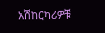አሽከርካሪዎቹ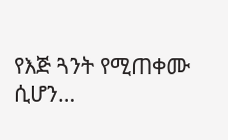የእጅ ጓንት የሚጠቀሙ ሲሆን…